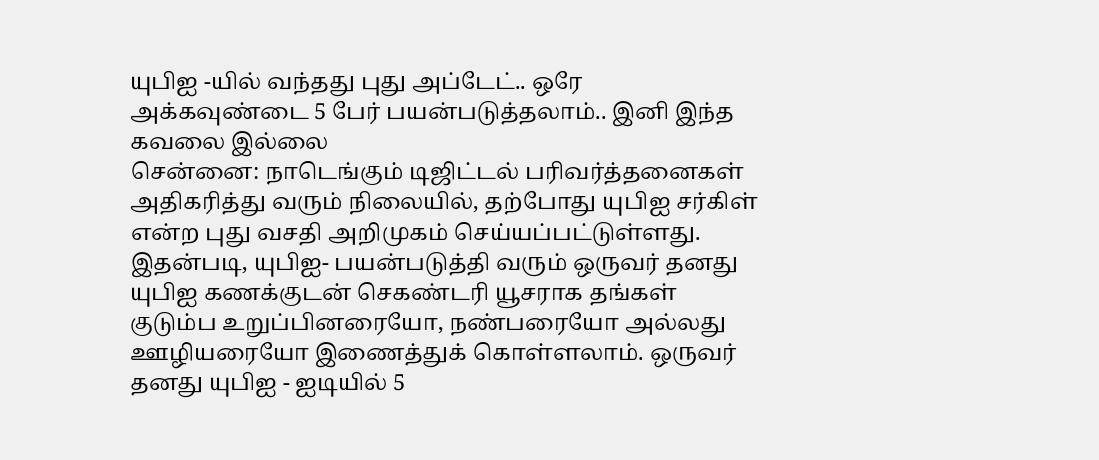யுபிஐ -யில் வந்தது புது அப்டேட்.. ஒரே அக்கவுண்டை 5 பேர் பயன்படுத்தலாம்.. இனி இந்த கவலை இல்லை
சென்னை: நாடெங்கும் டிஜிட்டல் பரிவர்த்தனைகள் அதிகரித்து வரும் நிலையில், தற்போது யுபிஐ சர்கிள் என்ற புது வசதி அறிமுகம் செய்யப்பட்டுள்ளது. இதன்படி, யுபிஐ- பயன்படுத்தி வரும் ஒருவர் தனது யுபிஐ கணக்குடன் செகண்டரி யூசராக தங்கள் குடும்ப உறுப்பினரையோ, நண்பரையோ அல்லது ஊழியரையோ இணைத்துக் கொள்ளலாம். ஒருவர் தனது யுபிஐ - ஐடியில் 5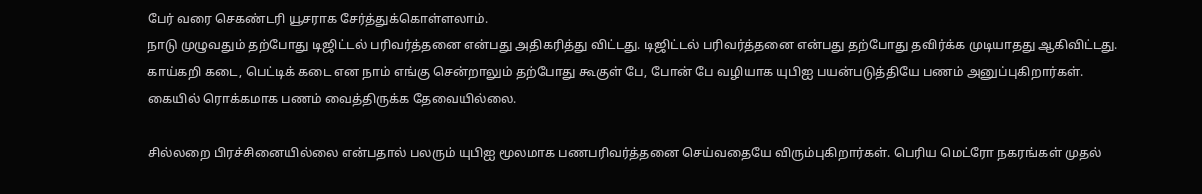பேர் வரை செகண்டரி யூசராக சேர்த்துக்கொள்ளலாம்.
நாடு முழுவதும் தற்போது டிஜிட்டல் பரிவர்த்தனை என்பது அதிகரித்து விட்டது. டிஜிட்டல் பரிவர்த்தனை என்பது தற்போது தவிர்க்க முடியாதது ஆகிவிட்டது. காய்கறி கடை, பெட்டிக் கடை என நாம் எங்கு சென்றாலும் தற்போது கூகுள் பே, போன் பே வழியாக யுபிஐ பயன்படுத்தியே பணம் அனுப்புகிறார்கள். கையில் ரொக்கமாக பணம் வைத்திருக்க தேவையில்லை.

சில்லறை பிரச்சினையில்லை என்பதால் பலரும் யுபிஐ மூலமாக பணபரிவர்த்தனை செய்வதையே விரும்புகிறார்கள். பெரிய மெட்ரோ நகரங்கள் முதல்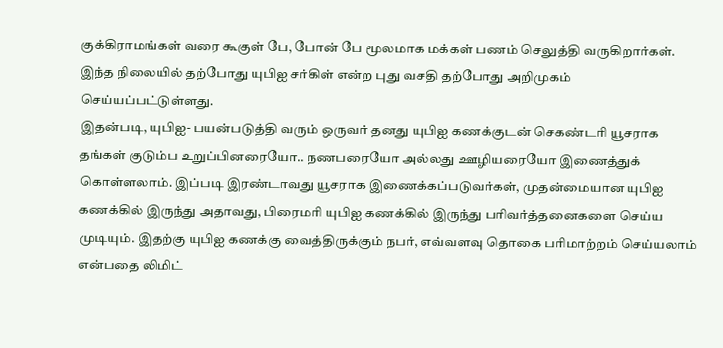குக்கிராமங்கள் வரை கூகுள் பே, போன் பே மூலமாக மக்கள் பணம் செலுத்தி வருகிறார்கள். இந்த நிலையில் தற்போது யுபிஐ சர்கிள் என்ற புது வசதி தற்போது அறிமுகம் செய்யப்பட்டுள்ளது.
இதன்படி, யுபிஐ- பயன்படுத்தி வரும் ஒருவர் தனது யுபிஐ கணக்குடன் செகண்டரி யூசராக தங்கள் குடும்ப உறுப்பினரையோ.. நணபரையோ அல்லது ஊழியரையோ இணைத்துக் கொள்ளலாம். இப்படி இரண்டாவது யூசராக இணைக்கப்படுவர்கள், முதன்மையான யுபிஐ கணக்கில் இருந்து அதாவது, பிரைமரி யுபிஐ கணக்கில் இருந்து பரிவர்த்தனைகளை செய்ய முடியும். இதற்கு யுபிஐ கணக்கு வைத்திருக்கும் நபர், எவ்வளவு தொகை பரிமாற்றம் செய்யலாம் என்பதை லிமிட்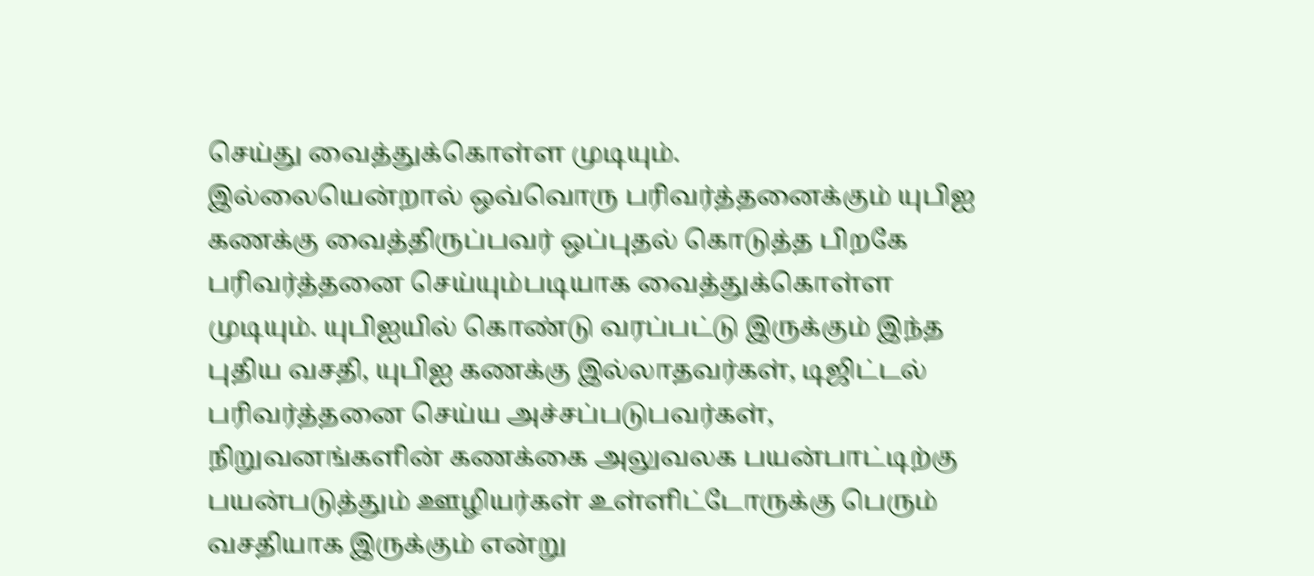செய்து வைத்துக்கொள்ள முடியும்.
இல்லையென்றால் ஒவ்வொரு பரிவர்த்தனைக்கும் யுபிஐ கணக்கு வைத்திருப்பவர் ஒப்புதல் கொடுத்த பிறகே பரிவர்த்தனை செய்யும்படியாக வைத்துக்கொள்ள முடியும். யுபிஐயில் கொண்டு வரப்பட்டு இருக்கும் இந்த புதிய வசதி, யுபிஐ கணக்கு இல்லாதவர்கள், டிஜிட்டல் பரிவர்த்தனை செய்ய அச்சப்படுபவர்கள், நிறுவனங்களின் கணக்கை அலுவலக பயன்பாட்டிற்கு பயன்படுத்தும் ஊழியர்கள் உள்ளிட்டோருக்கு பெரும் வசதியாக இருக்கும் என்று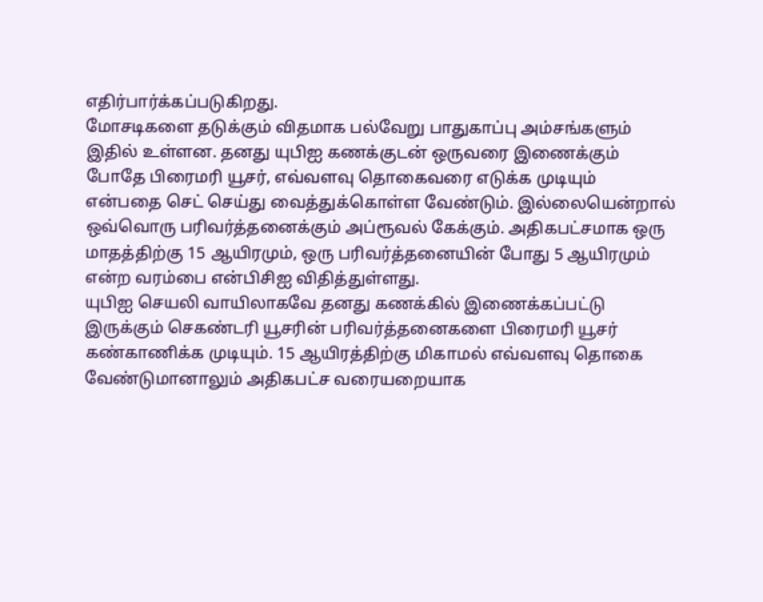எதிர்பார்க்கப்படுகிறது.
மோசடிகளை தடுக்கும் விதமாக பல்வேறு பாதுகாப்பு அம்சங்களும் இதில் உள்ளன. தனது யுபிஐ கணக்குடன் ஒருவரை இணைக்கும் போதே பிரைமரி யூசர், எவ்வளவு தொகைவரை எடுக்க முடியும் என்பதை செட் செய்து வைத்துக்கொள்ள வேண்டும். இல்லையென்றால் ஒவ்வொரு பரிவர்த்தனைக்கும் அப்ரூவல் கேக்கும். அதிகபட்சமாக ஒரு மாதத்திற்கு 15 ஆயிரமும், ஒரு பரிவர்த்தனையின் போது 5 ஆயிரமும் என்ற வரம்பை என்பிசிஐ விதித்துள்ளது.
யுபிஐ செயலி வாயிலாகவே தனது கணக்கில் இணைக்கப்பட்டு இருக்கும் செகண்டரி யூசரின் பரிவர்த்தனைகளை பிரைமரி யூசர் கண்காணிக்க முடியும். 15 ஆயிரத்திற்கு மிகாமல் எவ்வளவு தொகை வேண்டுமானாலும் அதிகபட்ச வரையறையாக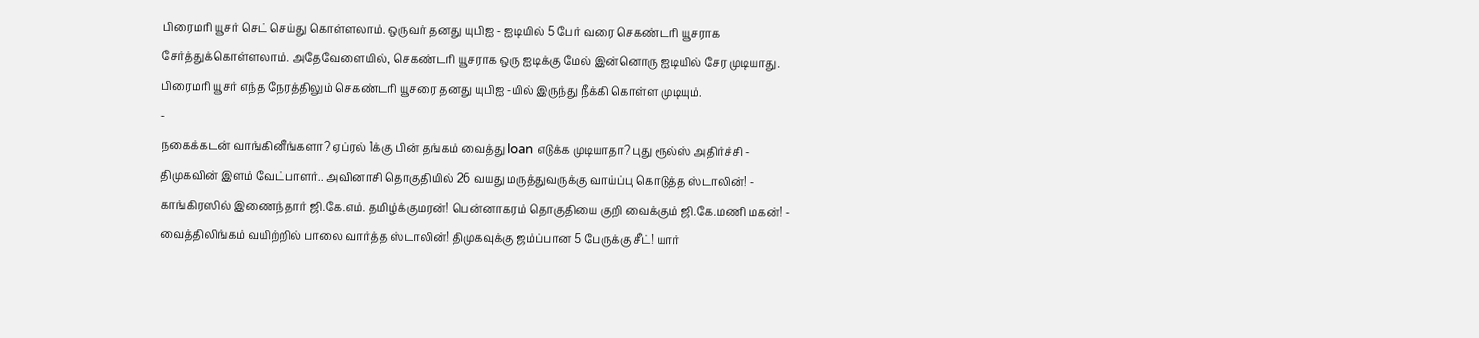பிரைமரி யூசர் செட் செய்து கொள்ளலாம். ஒருவர் தனது யுபிஐ - ஐடியில் 5 பேர் வரை செகண்டரி யூசராக சேர்த்துக்கொள்ளலாம். அதேவேளையில், செகண்டரி யூசராக ஒரு ஐடிக்கு மேல் இன்னொரு ஐடியில் சேர முடியாது. பிரைமரி யூசர் எந்த நேரத்திலும் செகண்டரி யூசரை தனது யுபிஐ -யில் இருந்து நீக்கி கொள்ள முடியும்.
-
நகைக்கடன் வாங்கினீங்களா? ஏப்ரல் 1க்கு பின் தங்கம் வைத்து loan எடுக்க முடியாதா? புது ரூல்ஸ் அதிர்ச்சி -
திமுகவின் இளம் வேட்பாளர்.. அவினாசி தொகுதியில் 26 வயது மருத்துவருக்கு வாய்ப்பு கொடுத்த ஸ்டாலின்! -
காங்கிரஸில் இணைந்தார் ஜி.கே.எம். தமிழ்க்குமரன்! பென்னாகரம் தொகுதியை குறி வைக்கும் ஜி.கே.மணி மகன்! -
வைத்திலிங்கம் வயிற்றில் பாலை வார்த்த ஸ்டாலின்! திமுகவுக்கு ஜம்ப்பான 5 பேருக்கு சீட்! யார்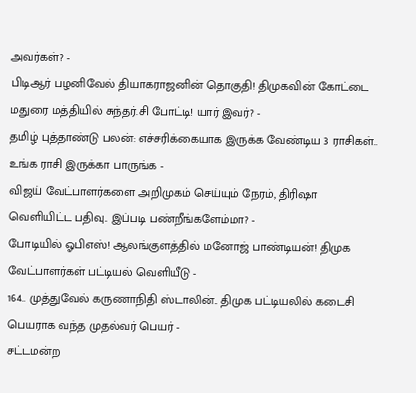அவர்கள்? -
பிடிஆர் பழனிவேல் தியாகராஜனின் தொகுதி! திமுகவின் கோட்டை மதுரை மத்தியில் சுந்தர்.சி போட்டி! யார் இவர்? -
தமிழ் புத்தாண்டு பலன்: எச்சரிக்கையாக இருக்க வேண்டிய 3 ராசிகள்.. உங்க ராசி இருக்கா பாருங்க -
விஜய் வேட்பாளர்களை அறிமுகம் செய்யும் நேரம், திரிஷா வெளியிட்ட பதிவு.. இப்படி பண்றீங்களேம்மா? -
போடியில் ஓபிஎஸ்! ஆலங்குளத்தில் மனோஜ் பாண்டியன்! திமுக வேட்பாளர்கள் பட்டியல் வெளியீடு -
164.. முத்துவேல் கருணாநிதி ஸ்டாலின்.. திமுக பட்டியலில் கடைசி பெயராக வந்த முதல்வர் பெயர் -
சட்டமன்ற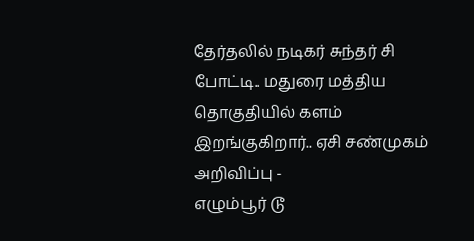தேர்தலில் நடிகர் சுந்தர் சி போட்டி.. மதுரை மத்திய தொகுதியில் களம் இறங்குகிறார்.. ஏசி சண்முகம் அறிவிப்பு -
எழும்பூர் டூ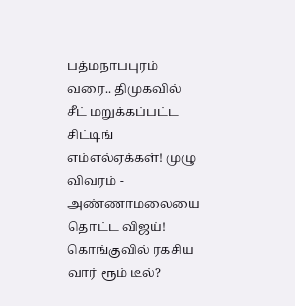பத்மநாபபுரம் வரை.. திமுகவில் சீட் மறுக்கப்பட்ட சிட்டிங் எம்எல்ஏக்கள்! முழு விவரம் -
அண்ணாமலையை தொட்ட விஜய்! கொங்குவில் ரகசிய வார் ரூம் டீல்?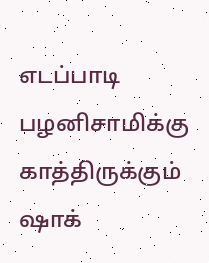எடப்பாடி பழனிசாமிக்கு காத்திருக்கும் ஷாக்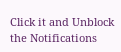Click it and Unblock the Notifications